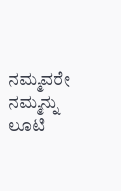ನಮ್ಮವರೇ ನಮ್ಮನ್ನು ಲೂಟಿ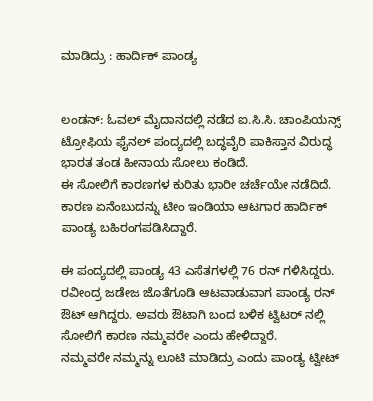ಮಾಡಿದ್ರು : ಹಾರ್ದಿಕ್ ಪಾಂಡ್ಯ


ಲಂಡನ್: ಓವಲ್ ಮೈದಾನದಲ್ಲಿ ನಡೆದ ಐ.ಸಿ.ಸಿ. ಚಾಂಪಿಯನ್ಸ್ ಟ್ರೋಫಿಯ ಫೈನಲ್ ಪಂದ್ಯದಲ್ಲಿ ಬದ್ಧವೈರಿ ಪಾಕಿಸ್ತಾನ ವಿರುದ್ಧ ಭಾರತ ತಂಡ ಹೀನಾಯ ಸೋಲು ಕಂಡಿದೆ.
ಈ ಸೋಲಿಗೆ ಕಾರಣಗಳ ಕುರಿತು ಭಾರೀ ಚರ್ಚೆಯೇ ನಡೆದಿದೆ. ಕಾರಣ ಏನೆಂಬುದನ್ನು ಟೀಂ ಇಂಡಿಯಾ ಆಟಗಾರ ಹಾರ್ದಿಕ್ ಪಾಂಡ್ಯ ಬಹಿರಂಗಪಡಿಸಿದ್ದಾರೆ.

ಈ ಪಂದ್ಯದಲ್ಲಿ ಪಾಂಡ್ಯ 43 ಎಸೆತಗಳಲ್ಲಿ 76 ರನ್ ಗಳಿಸಿದ್ದರು. ರವೀಂದ್ರ ಜಡೇಜ ಜೊತೆಗೂಡಿ ಆಟವಾಡುವಾಗ ಪಾಂಡ್ಯ ರನ್ ಔಟ್ ಆಗಿದ್ದರು. ಅವರು ಔಟಾಗಿ ಬಂದ ಬಳಿಕ ಟ್ವಿಟರ್ ನಲ್ಲಿ ಸೋಲಿಗೆ ಕಾರಣ ನಮ್ಮವರೇ ಎಂದು ಹೇಳಿದ್ದಾರೆ.
ನಮ್ಮವರೇ ನಮ್ಮನ್ನು ಲೂಟಿ ಮಾಡಿದ್ರು ಎಂದು ಪಾಂಡ್ಯ ಟ್ವೀಟ್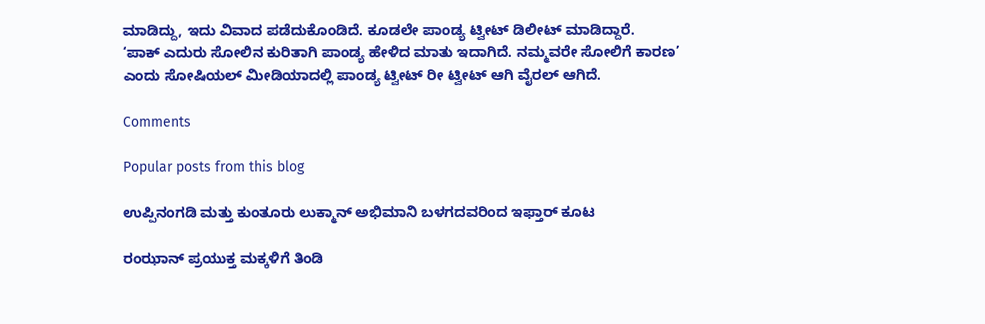ಮಾಡಿದ್ದು, ಇದು ವಿವಾದ ಪಡೆದುಕೊಂಡಿದೆ. ಕೂಡಲೇ ಪಾಂಡ್ಯ ಟ್ವೀಟ್ ಡಿಲೀಟ್ ಮಾಡಿದ್ದಾರೆ.
‘ಪಾಕ್ ಎದುರು ಸೋಲಿನ ಕುರಿತಾಗಿ ಪಾಂಡ್ಯ ಹೇಳಿದ ಮಾತು ಇದಾಗಿದೆ. ನಮ್ಮವರೇ ಸೋಲಿಗೆ ಕಾರಣ’ ಎಂದು ಸೋಷಿಯಲ್ ಮೀಡಿಯಾದಲ್ಲಿ ಪಾಂಡ್ಯ ಟ್ವೀಟ್ ರೀ ಟ್ವೀಟ್ ಆಗಿ ವೈರಲ್ ಆಗಿದೆ.

Comments

Popular posts from this blog

ಉಪ್ಪಿನಂಗಡಿ ಮತ್ತು ಕುಂತೂರು ಲುಕ್ಮಾನ್ ಅಭಿಮಾನಿ ಬಳಗದವರಿಂದ ಇಫ್ತಾರ್ ಕೂಟ

ರಂಝಾನ್ ಪ್ರಯುಕ್ತ ಮಕ್ಕಳಿಗೆ ತಿಂಡಿ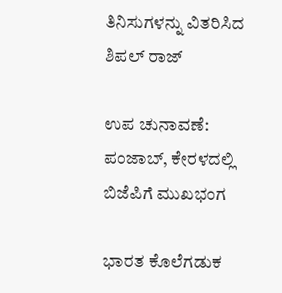ತಿನಿಸುಗಳನ್ನು ವಿತರಿಸಿದ ಶಿಪಲ್ ರಾಜ್

ಉಪ ಚುನಾವಣೆ: ಪಂಜಾಬ್, ಕೇರಳದಲ್ಲಿ ಬಿಜೆಪಿಗೆ ಮುಖಭಂಗ

ಭಾರತ ಕೊಲೆಗಡುಕ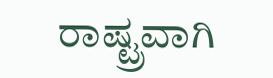ರಾಷ್ಟ್ರವಾಗಿ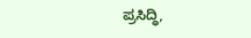ಪ್ರಸಿದ್ಧಿ,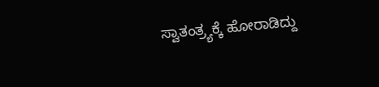ಸ್ವಾತಂತ್ರ್ಯಕ್ಕೆ ಹೋರಾಡಿದ್ದು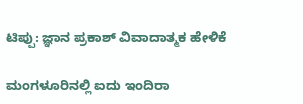ಟಿಪ್ಪು: ಜ್ಞಾನ ಪ್ರಕಾಶ್ ವಿವಾದಾತ್ಮಕ ಹೇಳಿಕೆ

ಮಂಗಳೂರಿನಲ್ಲಿ ಐದು ಇಂದಿರಾ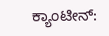ಕ್ಯಾಂಟೀನ್: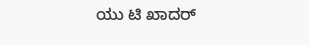ಯು ಟಿ ಖಾದರ್